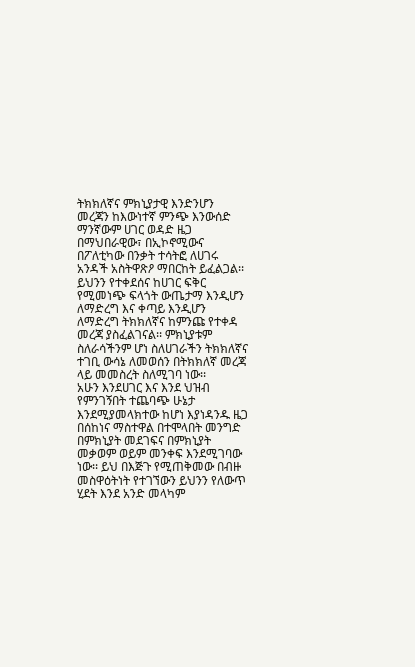ትክክለኛና ምክኒያታዊ እንድንሆን
መረጃን ከእውነተኛ ምንጭ እንውሰድ
ማንኛውም ሀገር ወዳድ ዜጋ በማህበራዊው፣ በኢኮኖሚውና በፖለቲካው በንቃት ተሳትፎ ለሀገሩ አንዳች አስትዋጽዖ ማበርከት ይፈልጋል፡፡ ይህንን የተቀደሰና ከሀገር ፍቅር የሚመነጭ ፍላጎት ውጤታማ እንዲሆን ለማድረግ እና ቀጣይ እንዲሆን ለማድረግ ትክክለኛና ከምንጩ የተቀዳ መረጃ ያስፈልገናል፡፡ ምክኒያቱም ስለራሳችንም ሆነ ስለሀገራችን ትክክለኛና ተገቢ ውሳኔ ለመወሰን በትክክለኛ መረጃ ላይ መመስረት ስለሚገባ ነው፡፡
አሁን እንደሀገር እና እንደ ህዝብ የምንገኝበት ተጨባጭ ሁኔታ እንደሚያመላክተው ከሆነ እያነዳንዱ ዜጋ በሰከነና ማስተዋል በተሞላበት መንግድ በምክኒያት መደገፍና በምክኒያት መቃወም ወይም መንቀፍ እንደሚገባው ነው፡፡ ይህ በእጅጉ የሚጠቅመው በብዙ መስዋዕትነት የተገኘውን ይህንን የለውጥ ሂደት እንደ አንድ መላካም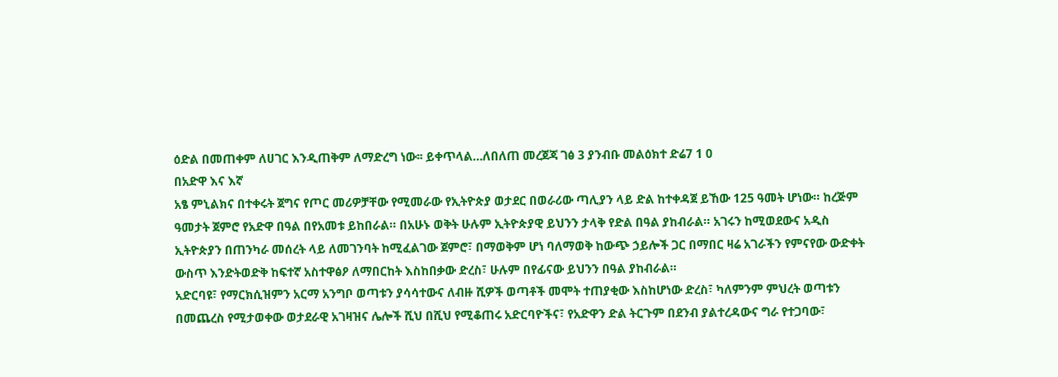ዕድል በመጠቀም ለሀገር እንዲጠቅም ለማድረግ ነው፡፡ ይቀጥላል…ለበለጠ መረጀጃ ገፅ 3 ያንብቡ መልዕክተ ድሬ7 1 0
በአድዋ እና እኛ
አፄ ምኒልክና በተቀሩት ጀግና የጦር መሪዎቻቸው የሚመራው የኢትዮጵያ ወታደር በወራሪው ጣሊያን ላይ ድል ከተቀዳጀ ይኸው 125 ዓመት ሆነው። ከረጅም ዓመታት ጀምሮ የአድዋ በዓል በየአመቱ ይከበራል። በአሁኑ ወቅት ሁሉም ኢትዮጵያዊ ይህንን ታላቅ የድል በዓል ያከብራል። አገሩን ከሚወደውና አዲስ ኢትዮጵያን በጠንካራ መሰረት ላይ ለመገንባት ከሚፈልገው ጀምሮ፣ በማወቅም ሆነ ባለማወቅ ከውጭ ኃይሎች ጋር በማበር ዛሬ አገራችን የምናየው ውድቀት ውስጥ እንድትወድቅ ከፍተኛ አስተዋፅዖ ለማበርከት እስከበቃው ድረስ፣ ሁሉም በየፊናው ይህንን በዓል ያከብራል።
አድርባዩ፣ የማርክሲዝምን አርማ አንግቦ ወጣቱን ያሳሳተውና ለብዙ ሺዎች ወጣቶች መሞት ተጠያቂው እስከሆነው ድረስ፣ ካለምንም ምህረት ወጣቱን በመጨረስ የሚታወቀው ወታደራዊ አገዛዝና ሌሎች ሺህ በሺህ የሚቆጠሩ አድርባዮችና፣ የአድዋን ድል ትርጉም በደንብ ያልተረዳውና ግራ የተጋባው፣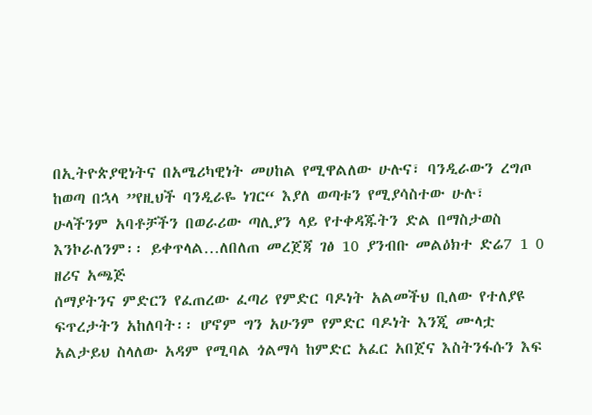በኢትዮጵያዊነትና በአሜሪካዊነት መሀከል የሚዋልለው ሁሉና፣ ባንዲራውን ረግጦ ከወጣ በኋላ ”የዚህች ባንዲራዬ ነገር“ እያለ ወጣቱን የሚያሳስተው ሁሉ፣ ሁላችንም አባቶቻችን በወራሪው ጣሊያን ላይ የተቀዳጁትን ድል በማስታወስ እንኮራለንም፡፡ ይቀጥላል…ለበለጠ መረጀጃ ገፅ 10 ያንብቡ መልዕክተ ድሬ7 1 0
ዘሪና አጫጅ
ሰማያትንና ምድርን የፈጠረው ፈጣሪ የምድር ባዶነት አልመችህ ቢለው የተለያዩ ፍጥረታትን አከለባት፡፡ ሆኖም ግን አሁንም የምድር ባዶነት እንጂ ሙላቷ አልታይህ ስላለው አዳም የሚባል ጎልማሳ ከምድር አፈር አበጀና እስትንፋሱን እፍ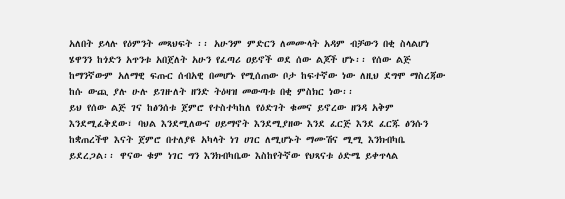አለበት ይላሉ የዕምንት መጻህፍት ፡፡ አሁንም ምድርን ለመሙላት አዳም ብቻውን በቂ ስላልሆነ ሄዋንን ከጎድን አጥንቱ አበጀለት አሁን የፈጣሪ ዐይኖች ወደ ሰው ልጆች ሆኑ፡፡ የሰው ልጅ ከማንኛውም አለማዊ ፍጡር ሰብአዊ በመሆኑ የሚሰጠው ቦታ ከፍተኛው ነው ለዚህ ደግሞ ማስረጃው ከሱ ውጪ ያሉ ሁሉ ይገዙለት ዘንድ ትዕዛዝ መውጣቱ በቂ ምስክር ነው፡፡
ይህ የሰው ልጅ ገና ከፅንሰቱ ጀምሮ የተስተካከለ የዕድገት ቁመና ይኖረው ዘንዳ አቅም እንደሚፈቅደው፣ ባህል እንደሚለውና ሀይማኖት እንደሚያዘው እንደ ፈርጅ እንደ ፈርጁ ፅንሱን ከቋጠረችዋ እናት ጀምሮ በተለያዩ አካላት ነገ ሀገር ለሚሆኑት ማሙሽና ሚሚ እንክብካቤ ይደረጋል፡፡ ዋናው ቁም ነገር ግን እንክብካቤው እስከየትኛው የህጻናቱ ዕድሜ ይቀጥላል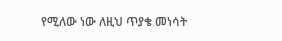የሚለው ነው ለዚህ ጥያቄ መነሳት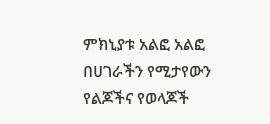ምክኒያቱ አልፎ አልፎ በሀገራችን የሚታየውን የልጆችና የወላጆች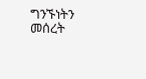ግንኙነትን መሰረት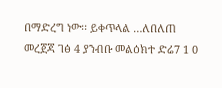በማድረግ ነው፡፡ ይቀጥላል …ለበለጠ መረጀጃ ገፅ 4 ያንብቡ መልዕክተ ድሬ7 1 0